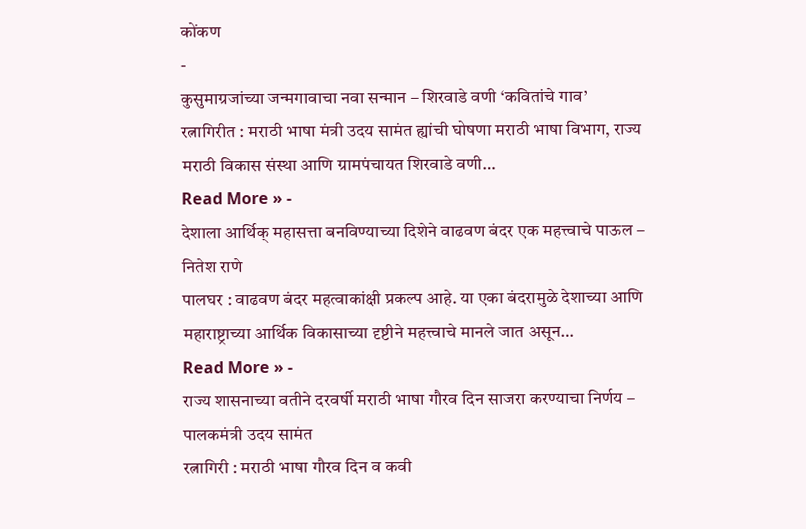कोंकण
-
कुसुमाग्रजांच्या जन्मगावाचा नवा सन्मान – शिरवाडे वणी ‘कवितांचे गाव’
रत्नागिरीत : मराठी भाषा मंत्री उदय सामंत ह्यांची घोषणा मराठी भाषा विभाग, राज्य मराठी विकास संस्था आणि ग्रामपंचायत शिरवाडे वणी…
Read More » -
देशाला आर्थिक् महासत्ता बनविण्याच्या दिशेने वाढवण बंदर एक महत्त्वाचे पाऊल – नितेश राणे
पालघर : वाढवण बंदर महत्वाकांक्षी प्रकल्प आहे. या एका बंदरामुळे देशाच्या आणि महाराष्ट्राच्या आर्थिक विकासाच्या दृष्टीने महत्त्वाचे मानले जात असून…
Read More » -
राज्य शासनाच्या वतीने दरवर्षी मराठी भाषा गौरव दिन साजरा करण्याचा निर्णय – पालकमंत्री उदय सामंत
रत्नागिरी : मराठी भाषा गौरव दिन व कवी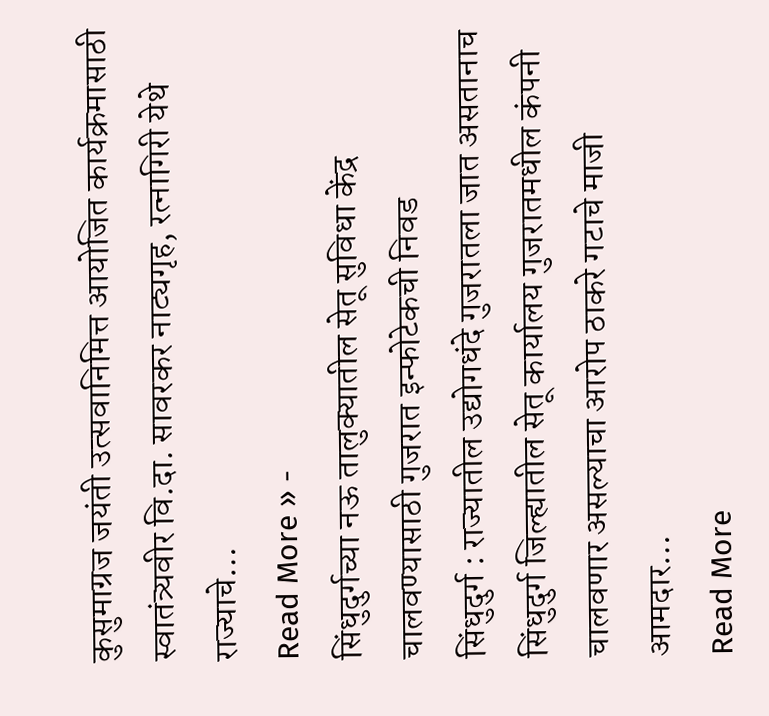कुसुमाग्रज जयंती उत्सवानिमित्त आयोजित कार्यक्रमासाठी स्वातंत्र्यवीर वि.दा. सावरकर नाट्यगृह, रत्नागिरी येथे राज्याचे…
Read More » -
सिंधुदुर्गच्या नऊ तालुक्यातील सेतू सुविधा केंद्र चालवण्यासाठी गुजरात इन्फोटेकची निवड
सिंधुदुर्ग : राज्यातील उद्योगधंदे गुजरातला जात असतानाच सिंधुदुर्ग जिल्ह्यातील सेतू कार्यालय गुजरातमधील कंपनी चालवणार असल्याचा आरोप ठाकरे गटाचे माजी आमदार…
Read More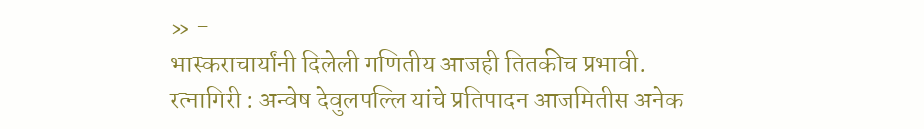» -
भास्कराचार्यांनी दिलेली गणितीय आजही तितकीच प्रभावी.
रत्नागिरी : अन्वेष देवुलपल्लि यांचे प्रतिपादन आजमितीस अनेक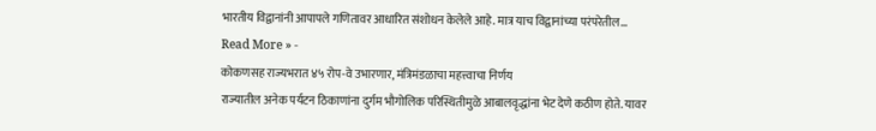भारतीय विद्वानांनी आपापले गणितावर आधारित संशोधन केलेले आहे. मात्र याच विद्वानांच्या परंपरेतील…
Read More » -
कोकणसह राज्यभरात ४५ रोप-वे उभारणार, मंत्रिमंडळाचा महत्त्वाचा निर्णय
राज्यातील अनेक पर्यटन ठिकाणांना दुर्गम भौगोलिक परिस्थितीमुळे आबालवृद्धांना भेट देणे कठीण होते. यावर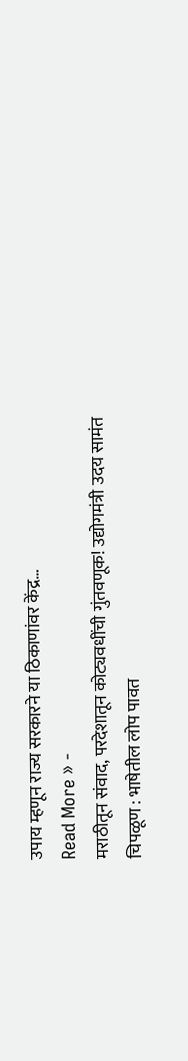उपाय म्हणून राज्य सरकारने या ठिकाणांवर केंद्र…
Read More » -
मराठीतून संवाद, परदेशातून कोट्यवधींची गुंतवणूक! उद्योगमंत्री उदय सामंत
चिपळूण : भाषेतील लोप पावत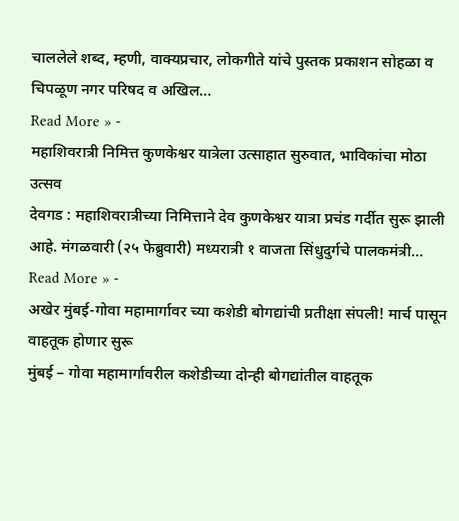चाललेले शब्द, म्हणी, वाक्यप्रचार, लोकगीते यांचे पुस्तक प्रकाशन सोहळा व चिपळूण नगर परिषद व अखिल…
Read More » -
महाशिवरात्री निमित्त कुणकेश्वर यात्रेला उत्साहात सुरुवात, भाविकांचा मोठा उत्सव
देवगड : महाशिवरात्रीच्या निमित्ताने देव कुणकेश्वर यात्रा प्रचंड गर्दीत सुरू झाली आहे. मंगळवारी (२५ फेब्रुवारी) मध्यरात्री १ वाजता सिंधुदुर्गचे पालकमंत्री…
Read More » -
अखेर मुंबई-गोवा महामार्गावर च्या कशेडी बोगद्यांची प्रतीक्षा संपली! मार्च पासून वाहतूक होणार सुरू
मुंबई – गोवा महामार्गावरील कशेडीच्या दोन्ही बोगद्यांतील वाहतूक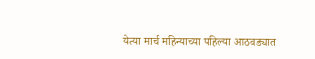येत्या मार्च महिन्याच्या पहिल्या आठवड्यात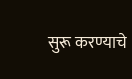सुरू करण्याचे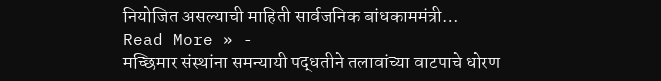नियोजित असल्याची माहिती सार्वजनिक बांधकाममंत्री…
Read More » -
मच्छिमार संस्थांना समन्यायी पद्धतीने तलावांच्या वाटपाचे धोरण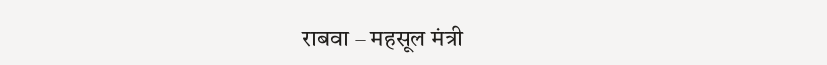राबवा – महसूल मंत्री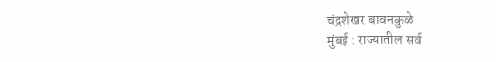चंद्रशेखर बावनकुळे
मुंबई : राज्यातील सर्व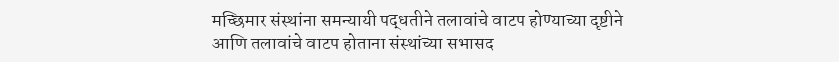मच्छिमार संस्थांना समन्यायी पद्धतीने तलावांचे वाटप होण्याच्या दृष्टीने आणि तलावांचे वाटप होताना संस्थांच्या सभासद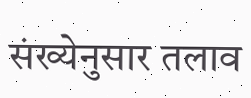संख्येनुसार तलाव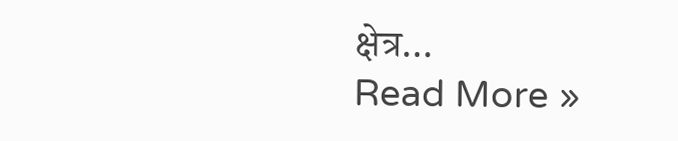क्षेत्र…
Read More »